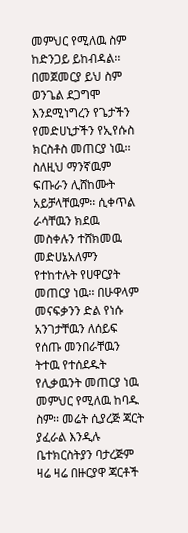መምህር የሚለዉ ስም ከድንጋይ ይከብዳል፡፡ በመጀመርያ ይህ ስም ወንጌል ደጋግሞ እንደሚነግረን የጌታችን የመድሀኒታችን የኢየሱስ ክርስቶስ መጠርያ ነዉ፡፡ ስለዚህ ማንኛዉም ፍጡራን ሊሸከሙት አይቻላቸዉም፡፡ ሲቀጥል ራሳቸዉን ክደዉ መስቀሉን ተሸክመዉ መድሀኔአለምን የተከተሉት የሀዋርያት መጠርያ ነዉ፡፡ በሁዋላም መናፍቃንን ድል የነሱ አንገታቸዉን ለሰይፍ የሰጡ መንበራቸዉን ትተዉ የተሰደዱት የሊቃዉንት መጠርያ ነዉ መምህር የሚለዉ ከባዱ ስም፡፡ መሬት ሲያረጅ ጃርት ያፈራል እንዲሉ ቤተክርስትያን ባታረጅም ዛሬ ዛሬ በዙርያዋ ጃርቶች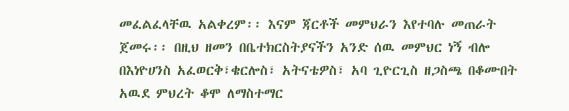መፈልፈላቸዉ አልቀረም፡፡ እናም ጃርቶች መምህራን እየተባሉ መጠራት ጀመሩ፡፡ በዚህ ዘመን በቤተክርስትያናችን አንድ ሰዉ መምህር ነኝ ብሎ በእነዮሀንስ አፈወርቅ፣ቄርሎስ፣ አትናቴዎስ፣ አባ ጊዮርጊስ ዘጋስጫ በቆሙበት አዉደ ምህረት ቆሞ ለማስተማር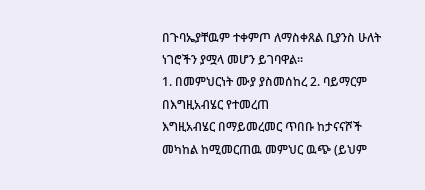በጉባኤያቸዉም ተቀምጦ ለማስቀጸል ቢያንስ ሁለት ነገሮችን ያሟላ መሆን ይገባዋል፡፡
1. በመምህርነት ሙያ ያስመሰከረ 2. ባይማርም በእግዚአብሄር የተመረጠ
እግዚአብሄር በማይመረመር ጥበቡ ከታናናሾች መካከል ከሚመርጠዉ መምህር ዉጭ (ይህም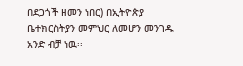በደጋጎች ዘመን ነበር) በኢትዮጵያ ቤተክርስትያን መምህር ለመሆን መንገዱ አንድ ብቻ ነዉ፡፡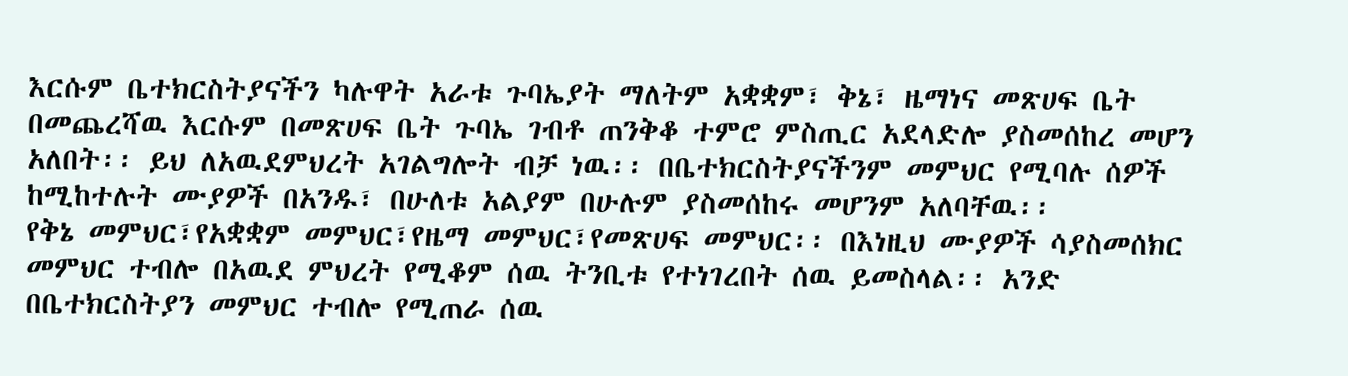እርሱም ቤተክርስትያናችን ካሉዋት አራቱ ጉባኤያት ማለትም አቋቋም፣ ቅኔ፣ ዜማነና መጽሀፍ ቤት በመጨረሻዉ እርሱም በመጽሀፍ ቤት ጉባኤ ገብቶ ጠንቅቆ ተምሮ ምስጢር አደላድሎ ያስመሰከረ መሆን አለበት፡፡ ይህ ለአዉደምህረት አገልግሎት ብቻ ነዉ፡፡ በቤተክርስትያናችንም መምህር የሚባሉ ሰዎች ከሚከተሉት ሙያዎች በአንዱ፣ በሁለቱ አልያም በሁሉም ያስመሰከሩ መሆንም አለባቸዉ፡፡
የቅኔ መምህር፣የአቋቋም መምህር፣የዜማ መምህር፣የመጽሀፍ መምህር፡፡ በእነዚህ ሙያዎች ሳያስመሰክር መምህር ተብሎ በአዉደ ምህረት የሚቆም ሰዉ ትንቢቱ የተነገረበት ሰዉ ይመስላል፡፡ አንድ በቤተክርስትያን መምህር ተብሎ የሚጠራ ሰዉ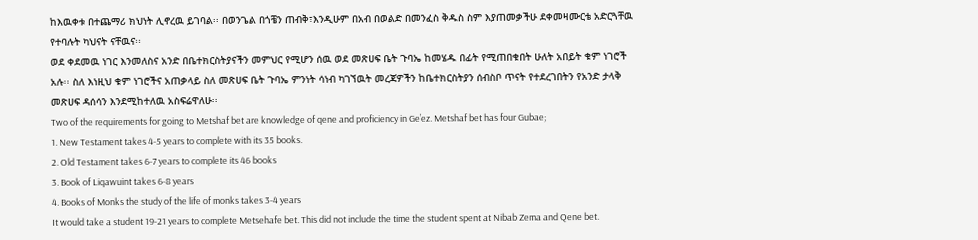ከእዉቀቱ በተጨማሪ ክህነት ሊኖረዉ ይገባል፡፡ በወንጌል በጎቼን ጠብቅ፣እንዲሁም በአብ በወልድ በመንፈስ ቅዱስ ስም እያጠመቃችሁ ደቀመዛሙርቴ አድርጓቸዉ የተባሉት ካህናት ናቸዉና፡፡
ወደ ቀደመዉ ነገር እንመለስና አንድ በቤተክርስትያናችን መምህር የሚሆን ሰዉ ወደ መጽሀፍ ቤት ጉባኤ ከመሄዱ በፊት የሚጠበቁበት ሁለት አበይት ቁም ነገሮች አሉ፡፡ ስለ እነዚህ ቁም ነገሮችና አጠቃላይ ስለ መጽሀፍ ቤት ጉባኤ ምንነት ሳነብ ካገኘዉት መረጃዎችን ከቤተክርስትያን ሰብስቦ ጥናት የተደረገበትን የአንድ ታላቅ መጽሀፍ ዳሰሳን እንደሚከተለዉ አስፍሬዋለሁ፡፡
Two of the requirements for going to Metshaf bet are knowledge of qene and proficiency in Ge’ez. Metshaf bet has four Gubae;
1. New Testament takes 4-5 years to complete with its 35 books.
2. Old Testament takes 6-7 years to complete its 46 books
3. Book of Liqawuint takes 6-8 years
4. Books of Monks the study of the life of monks takes 3-4 years
It would take a student 19-21 years to complete Metsehafe bet. This did not include the time the student spent at Nibab Zema and Qene bet.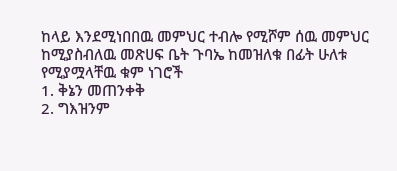ከላይ እንደሚነበበዉ መምህር ተብሎ የሚሾም ሰዉ መምህር ከሚያስብለዉ መጽሀፍ ቤት ጉባኤ ከመዝለቁ በፊት ሁለቱ የሚያሟላቸዉ ቁም ነገሮች
1. ቅኔን መጠንቀቅ
2. ግእዝንም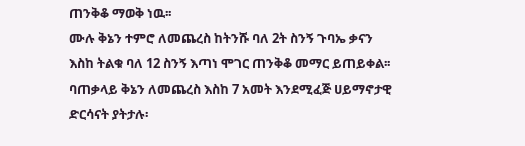ጠንቅቆ ማወቅ ነዉ፡፡
ሙሉ ቅኔን ተምሮ ለመጨረስ ከትንሹ ባለ 2ት ስንኝ ጉባኤ ቃናን እስከ ትልቁ ባለ 12 ስንኝ እጣነ ሞገር ጠንቅቆ መማር ይጠይቀል፡፡ ባጠቃላይ ቅኔን ለመጨረስ እስከ 7 አመት እንደሚፈጅ ሀይማኖታዊ ድርሳናት ያትታሉ፡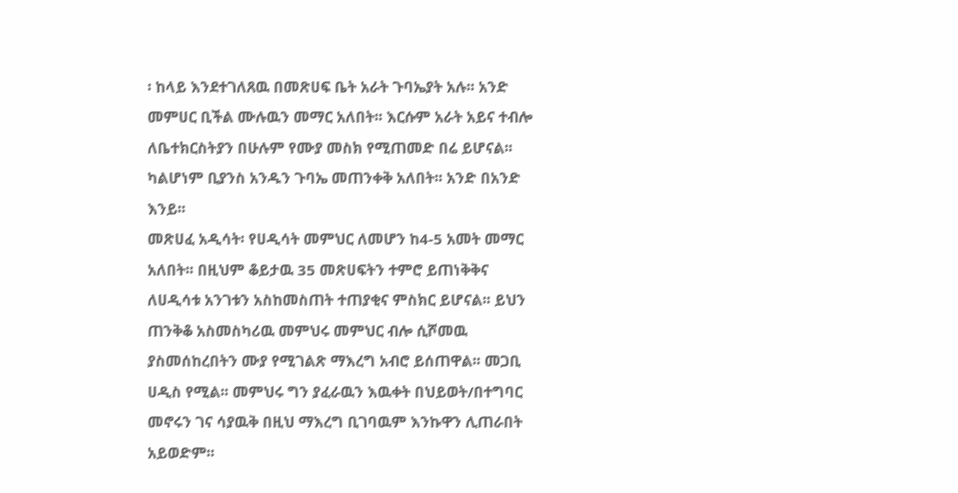፡ ከላይ እንደተገለጸዉ በመጽሀፍ ቤት አራት ጉባኤያት አሉ፡፡ አንድ መምሀር ቢችል ሙሉዉን መማር አለበት፡፡ እርሱም አራት አይና ተብሎ ለቤተክርስትያን በሁሉም የሙያ መስክ የሚጠመድ በሬ ይሆናል፡፡ ካልሆነም ቢያንስ አንዱን ጉባኤ መጠንቀቅ አለበት፡፡ አንድ በአንድ እንይ፡፡
መጽሀፈ አዲሳት፡ የሀዲሳት መምህር ለመሆን ከ4-5 አመት መማር አለበት፡፡ በዚህም ቆይታዉ 35 መጽሀፍትን ተምሮ ይጠነቅቅና ለሀዲሳቱ አንገቱን አስከመስጠት ተጠያቂና ምስክር ይሆናል፡፡ ይህን ጠንቅቆ አስመስካሪዉ መምህሩ መምህር ብሎ ሲሾመዉ ያስመሰከረበትን ሙያ የሚገልጽ ማእረግ አብሮ ይሰጠዋል፡፡ መጋቢ ሀዲስ የሚል፡፡ መምህሩ ግን ያፈራዉን እዉቀት በህይወት/በተግባር መኖሩን ገና ሳያዉቅ በዚህ ማእረግ ቢገባዉም እንኩዋን ሊጠራበት አይወድም፡፡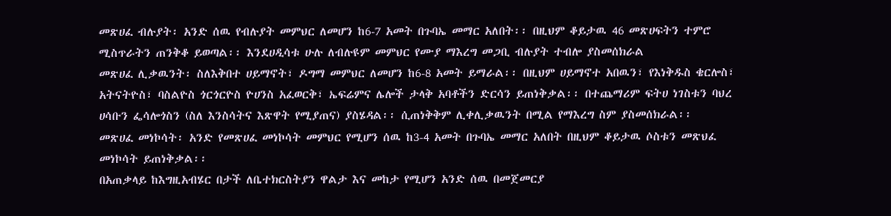መጽሀፈ ብሉያት፡ አንድ ሰዉ የብሉያት መምህር ለመሆን ከ6-7 አመት በጉባኤ መማር አለበት፡፡ በዚህም ቆይታዉ 46 መጽሀፍትን ተምሮ ሚስጥራትን ጠንቅቆ ይወጣል፡፡ እንደሀዲሳቱ ሁሉ ለብሉዩም መምህር የሙያ ማእረግ መጋቢ ብሉያት ተብሎ ያስመሰክራል
መጽሀፈ ሊቃዉንት፡ ስለእቅበተ ሀይማኖት፣ ዶግማ መምህር ለመሆን ከ6-8 አመት ይማራል፡፡ በዚህም ሀይማኖተ አበዉን፣ የእነቅዱስ ቄርሎስ፣ አትናትዮስ፣ ባስልዮስ ጎርጎርዮስ ዮሀንስ አፈወርቅ፣ ኤፍሬምና ሌሎች ታላቅ አባቶችን ድርሳን ይጠነቅቃል፡፡ በተጨማሪም ፍትሀ ነገስቱን ባህረ ሀሳቡን ፌሳሎጎስን (ስለ እንስሳትና እጽዋት የሚያጠና) ያስሄዳል፡፡ ሲጠነቅቅም ሊቀሊቃዉንት በሚል የማእረግ ስም ያስመሰክራል፡፡
መጽሀፈ መነኮሳት፡ አንድ የመጽሀፈ መነኮሳት መምህር የሚሆን ሰዉ ከ3-4 አመት በጉባኤ መማር አለበት በዚህም ቆይታዉ ሶስቱን መጽህፈ መነኮሳት ይጠነቅቃል፡፡
በአጠቃላይ ከእግዚአብሄር በታች ለቤተክርስትያን ዋልታ እና መከታ የሚሆን አንድ ሰዉ በመጀመርያ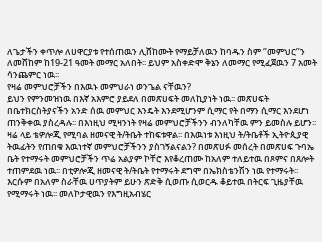ለጌታችን ቀጥሎ ለሀዋርያቱ የተሰጠዉን ሊሸከሙት የማይቻለዉን ከባዱን ስም ‘’መምህር’’ን ለመሸከም ከ19-21 ዓመት መማር አለበት፡፡ ይህም አስቀድሞ ቅኔን ለመማር የሚፈጀዉን 7 አመት ሳንጨምር ነዉ፡፡
የዛሬ መምህሮቻችን በእዉኑ መምህራነ ወንጌል ናቸዉን?
ይህን የምንመዝነዉ በእኛ አእምሮ ያይደለ በመጽሀፍት መለኪያነት ነዉ፡፡ መጽሀፍት በቤተክርስትያናችን አንድ ሰዉ መምህር እንዴት እንደሚሆንም ሲማር የት በማን ሲማር እንደሆነ ጠንቅቀዉ ያስረዳሉ፡፡ በእነዚህ ሚዛንነት የዛሬ መምህሮቻችንን ብንለካቸዉ ምን ይመስሉ ይሆን፡፡
ዛሬ ላይ ቴዎሎጂ የሚባል ዘመናዊ ት/ትቤት ተከፍቱዋል፡፡ በእዉነቱ እነዚህ ት/ትቤቶች ኢትዮጲያዊ ትዉፊትን የጠበቁ እዉነተኛ መምህሮቻችንን ያስገኝልናልን? በመጽሀፉ መሰረት በመጽሀፍ ጉባኤ ቤት የተማሩት መምህሮቻችን ጥሬ አልያም ኮቸሮ እየቆረጠሙ ከአለም ተለይተዉ በጾምና በጸሎት ተጠምደዉ ነዉ፡፡ በቲዎሎጂ ዘመናዊ ት/ትቤት የተማሩት ደግሞ በኤክስቴንሽን ነዉ የተማሩት፡፡ እርሱም በአለም ስራቸዉ ሀጥያትም ይሁን ጽድቅ ሲወጡ ሲወርዱ ቆይተዉ በትርፍ ጊዜያቸዉ የሚማሩት ነዉ፡፡ መለኮታዊዉን የእግዚአብሄር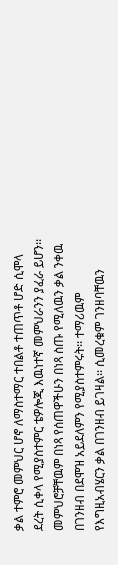ቃል ተምሮ መምህር ሆኖ ለማስተማር ተበልቶ ተጠጥቶ ሆድ ሲሞላ ደረት ሲቀላ የሚያስተምር ቴዎሎጂ እዉነተኛ መምህራንን ያፈራ ይሆን፡፡ መምህሮቻቸዉም በነጻ የሰጠዋችሁን በነጻ ስጡ የሚለዉን ቃል ንቀዉ በገንዘብ በደሞዝ አይደለምን የሚያስተምሩት፡፡ ተማሪዉም የእግዚአብሄርን ቃል በገንዘብ ይገዛል፡፡ ሲመረቁም ገንዘባቸዉን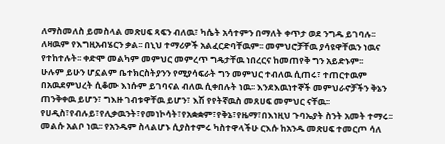ለማስመለስ ይመስላል መጽሀፍ ጻፍን ብለዉ፣ ካሴት አሳተምን በማለት ቀጥታ ወደ ንግዱ ይገባሉ፡፡ ለዛዉም የእግዚአብሄርን ቃል፡፡ በኒህ ተማሪዎች አልፈርድባቸዉም፡፡ መምህሮቻቸዉ ያሳዩዋቸዉን ነዉና የተከተሉት፡፡ ቀድሞ መልካም መምህር መምረጥ ግዴታቸዉ ነበረርና ከመጠየቅ ግን አይድኑም፡፡
ሁሉም ይሁን ሆኗልም ቤተክርስትያንን የሚያሳፍራት ግን መምህር ተብለዉ ሲጠሩ፣ ተጠርተዉም በአዉደምህረት ሲቆሙ እነሱም ይገባናል ብለዉ ሲቀበሉት ነዉ፡፡ እንደእዉነተኞች መምህራኖቻችን ቅኔን ጠንቅቀዉ ይሆን፣ ግእዙ ገብቱዋቸዉ ይሆን፣ እሽ የየትኛዉስ መጸሀፍ መምህር ናቸዉ፡፡ የሀዲስ፣የብሉይ፣የሊቃዉንት፣የመነኮሳት፣የአቋቋም፣የቅኔ፣የዜማ፣በእነዚህ ጉባኤያት ስንት አመት ተማሩ፡፡ መልሱ አልቦ ነዉ፡፡ የአንዱም ስላልሆኑ ሲያስተምሩ ካስተዋላችሁ ርእሱ ከአንዱ መጽሀፍ ተመርጦ ሳለ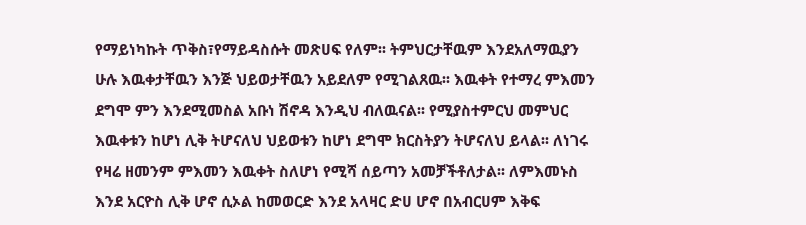የማይነካኩት ጥቅስ፣የማይዳስሱት መጽሀፍ የለም፡፡ ትምህርታቸዉም እንደአለማዉያን ሁሉ እዉቀታቸዉን እንጅ ህይወታቸዉን አይደለም የሚገልጸዉ፡፡ እዉቀት የተማረ ምእመን ደግሞ ምን እንደሚመስል አቡነ ሽኖዳ እንዲህ ብለዉናል፡፡ የሚያስተምርህ መምህር እዉቀቱን ከሆነ ሊቅ ትሆናለህ ህይወቱን ከሆነ ደግሞ ክርስትያን ትሆናለህ ይላል፡፡ ለነገሩ የዛሬ ዘመንም ምእመን እዉቀት ስለሆነ የሚሻ ሰይጣን አመቻችቶለታል፡፡ ለምእመኑስ እንደ አርዮስ ሊቅ ሆኖ ሲኦል ከመወርድ እንደ አላዛር ድሀ ሆኖ በአብርሀም እቅፍ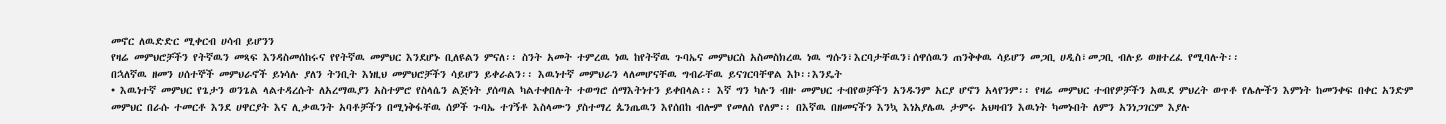መኖር ለዉድድር ሚቀርብ ሀሳብ ይሆንን
የዛሬ መምህሮቻችን የትኛዉን መጻፍ እንዳስመሰከሩና የየትኛዉ መምህር እንደሆኑ ቢለዩልን ምናለ፡፡ ስንት አመት ተምረዉ ነዉ ከየትኛዉ ጉባኤና መምህርስ አስመስክረዉ ነዉ ግሱን፣እርባታቸዉን፣ሰዋሰዉን ጠንቅቀዉ ሳይሆን መጋቢ ሀዲስ፣መጋቢ ብሉይ ወዘተረፈ የሚባሉት፡፡
በኋለኛዉ ዘመን ሀሰተኞች መምህራኖች ይነሳሉ ያለን ትንቢት እነዚህ መምህሮቻችን ሳይሆን ይቀራልን፡፡ እዉነተኛ መምህራን ላለመሆናቸዉ ግብራቸዉ ይናገርባቸዋል እኮ፡፡እንዴት
• እዉነተኛ መምህር የጌታን ወንጌል ላልተዳረሱት ለአረማዉያን አስተምሮ የስላሴን ልጅነት ያሰጣል ካልተቀበሉት ተወግሮ ሰማእትነተን ይቀበላል፡፡ እኛ ግን ካሉን ብዙ መምህር ተብየወቻችን አንዱንም አርያ ሆኖን አላየንም፡፡ የዛሬ መምህር ተብየዎቻችን አዉደ ምህረት ወጥቶ የሌሎችን እምነት ከመንቀፍ በቀር አንድም መምህር በራሱ ተመርቶ እንደ ሀዋርያት እና ሊቃዉንት አባቶቻችን በሚነቅፋቸዉ ሰዎች ጉባኤ ተገኝቶ እስላሙን ያስተማረ ጴንጤዉን እየሰበከ ብሎም የመለሰ የለም፡፡ በእኛዉ በዘመናችን እንኳ እነአያሌዉ ታምሩ አህዛብን እዉነት ካመኑበት ለምን አንነጋገርም እያሉ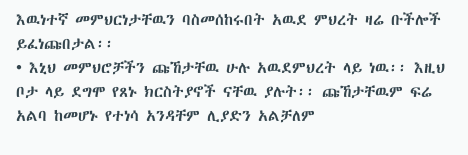እዉነተኛ መምህርነታቸዉን ባስመሰከሩበት አዉደ ምህረት ዛሬ ቡችሎች ይፈነጩበታል፡፡
• እኒህ መምህሮቻችን ጩኸታቸዉ ሁሉ አዉደምህረት ላይ ነዉ፡፡ እዚህ ቦታ ላይ ደግሞ የጸኑ ክርስትያኖች ናቸዉ ያሉት፡፡ ጩኸታቸዉም ፍሬ አልባ ከመሆኑ የተነሳ አንዳቸም ሊያድን አልቻለም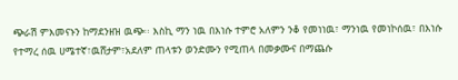ጭራሽ ምእመናኑን ከማደንዘዝ ዉጭ፡፡ እስኪ ማን ነዉ በእነሱ ተምሮ አለምን ንቆ የመነነዉ፣ ማንነዉ የመነኮሰዉ፣ በእነሱ የተማረ ሰዉ ሀሜተኛ፣ዉሸታም፣አደለም ጠላቱን ወንድሙን የሚጠላ በመቃሙና በማጨሱ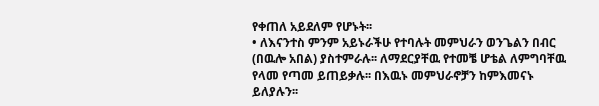የቀጠለ አይደለም የሆኑት፡፡
• ለእናንተስ ምንም አይኑራችሁ የተባሉት መምህራን ወንጌልን በብር (በዉሎ አበል) ያስተምራሉ፡፡ ለማደርያቸዉ የተመቼ ሆቴል ለምግባቸዉ የላመ የጣመ ይጠይቃሉ፡፡ በእዉኑ መምህራኖቻን ከምእመናኑ ይለያሉን፡፡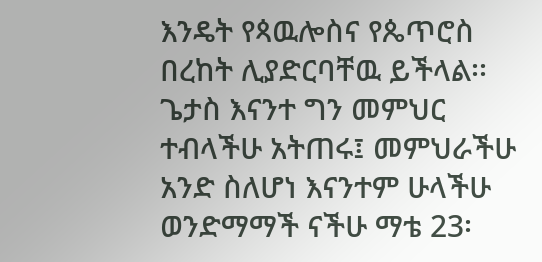እንዴት የጳዉሎስና የጴጥሮስ በረከት ሊያድርባቸዉ ይችላል፡፡
ጌታስ እናንተ ግን መምህር ተብላችሁ አትጠሩ፤ መምህራችሁ አንድ ስለሆነ እናንተም ሁላችሁ ወንድማማች ናችሁ ማቴ 23፡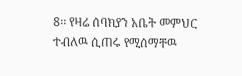8፡፡ የዛሬ ሰባክያን አቤት መምህር ተብለዉ ሲጠሩ የሚሰማቸዉ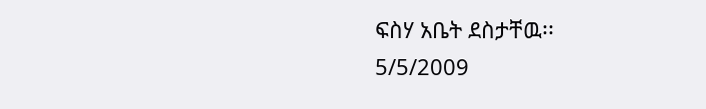ፍስሃ አቤት ደስታቸዉ፡፡
5/5/2009